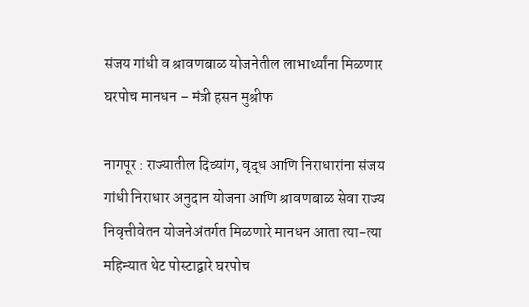संजय गांधी व श्रावणबाळ योजनेतील लाभार्थ्यांना मिळणार घरपोच मानधन – मंत्री हसन मुश्रीफ

नागपूर : राज्यातील दिव्यांग, वृद्ध आणि निराधारांना संजय गांधी निराधार अनुदान योजना आणि श्रावणबाळ सेवा राज्य निवृत्तीवेतन योजनेअंतर्गत मिळणारे मानधन आता त्या-त्या महिन्यात थेट पोस्टाद्वारे घरपोच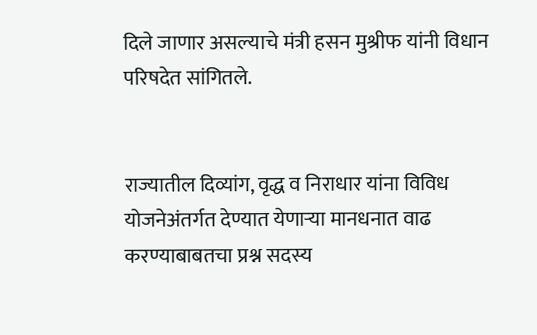दिले जाणार असल्याचे मंत्री हसन मुश्रीफ यांनी विधान परिषदेत सांगितले.


राज्यातील दिव्यांग, वृद्ध व निराधार यांना विविध योजनेअंतर्गत देण्यात येणाऱ्या मानधनात वाढ करण्याबाबतचा प्रश्न सदस्य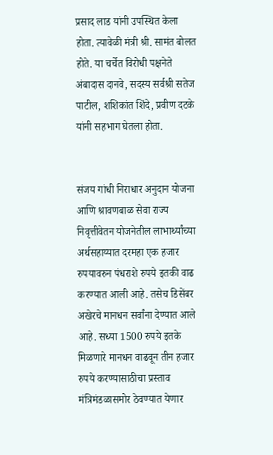प्रसाद लाड यांनी उपस्थित केला होता. त्यावेळी मंत्री श्री. सामंत बोलत होते. या चर्चेत विरोधी पक्षनेते अंबादास दानवे, सदस्य सर्वश्री सतेज पाटील, शशिकांत शिंदे, प्रवीण दटके यांनी सहभाग घेतला होता.


संजय गांधी निराधार अनुदान योजना आणि श्रावणबाळ सेवा राज्य निवृत्तीवेतन योजनेतील लाभार्थ्यांच्या अर्थसहाय्यात दरमहा एक हजार रुपयावरुन पंधराशे रुपये इतकी वाढ करण्यात आली आहे. तसेच डिसेंबर अखेरचे मानधन सर्वांना देण्यात आले आहे. सध्या 1500 रुपये इतके मिळणारे मानधन वाढवून तीन हजार रुपये करण्यासाठीचा प्रस्ताव मंत्रिमंडळासमोर ठेवण्यात येणार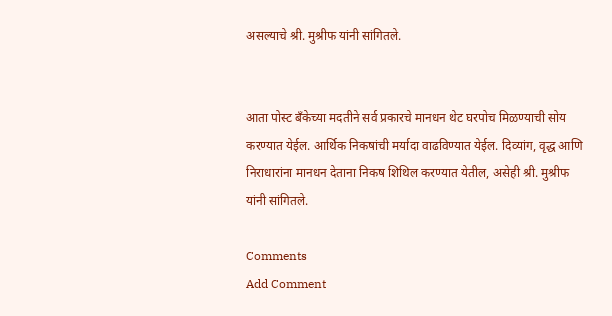असल्याचे श्री. मुश्रीफ यांनी सांगितले.


आता पोस्ट बँकेच्या मदतीने सर्व प्रकारचे मानधन थेट घरपोच मिळण्याची सोय करण्यात येईल. आर्थिक निकषांची मर्यादा वाढविण्यात येईल. दिव्यांग, वृद्ध आणि निराधारांना मानधन देताना निकष शिथिल करण्यात येतील, असेही श्री. मुश्रीफ यांनी सांगितले.

Comments
Add Comment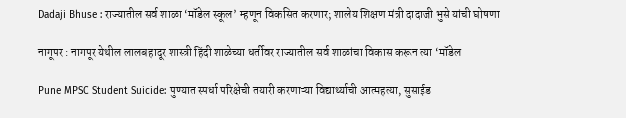Dadaji Bhuse : राज्यातील सर्व शाळा ‘मॉडेल स्कूल’ म्हणून विकसित करणार; शालेय शिक्षण मंत्री दादाजी भुसे यांची घोषणा

नागूपर : नागपूर येथील लालबहादूर शास्त्री हिंदी शाळेच्या धर्तीवर राज्यातील सर्व शाळांचा विकास करून त्या ‘मॉडेल

Pune MPSC Student Suicide: पुण्यात स्पर्धा परिक्षेची तयारी करणाऱ्या विद्यार्थ्याची आत्महत्या, सुसाईड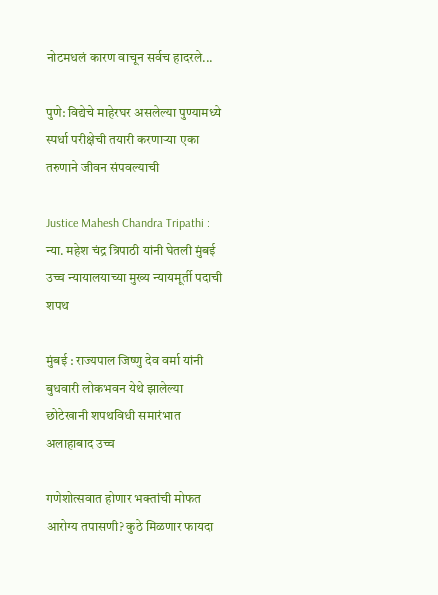नोटमधलं कारण वाचून सर्वच हादरले...

पुणे: विद्येचे माहेरघर असलेल्या पुण्यामध्ये स्पर्धा परीक्षेची तयारी करणाऱ्या एका तरुणाने जीवन संपवल्याची

Justice Mahesh Chandra Tripathi : न्या. महेश चंद्र त्रिपाठी यांनी घेतली मुंबई उच्च न्यायालयाच्या मुख्य न्यायमूर्ती पदाची शपथ

मुंबई : राज्यपाल जिष्णु देव वर्मा यांनी बुधवारी लोकभवन येथे झालेल्या छोटेखानी शपथविधी समारंभात अलाहाबाद उच्च

गणेशोत्सवात होणार भक्तांची मोफत आरोग्य तपासणी? कुठे मिळणार फायदा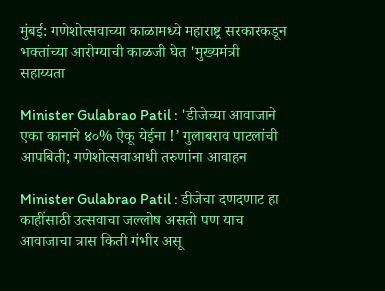मुंबई: गणेशोत्सवाच्या काळामध्ये महाराष्ट्र सरकारकडून भक्तांच्या आरोग्याची काळजी घेत 'मुख्यमंत्री सहाय्यता

Minister Gulabrao Patil : 'डीजेच्या आवाजाने एका कानाने ४०% ऐकू येईना !’ गुलाबराव पाटलांची आपबिती; गणेशोत्सवाआधी तरुणांना आवाहन

Minister Gulabrao Patil : डीजेचा दणदणाट हा काहींसाठी उत्सवाचा जल्लोष असतो पण याच आवाजाचा त्रास किती गंभीर असू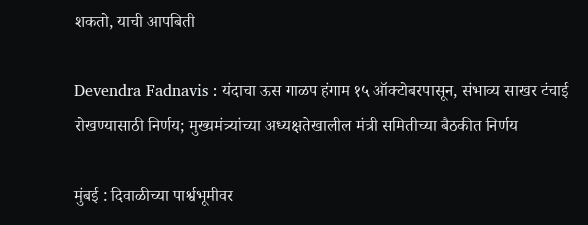शकतो, याची आपबिती

Devendra Fadnavis : यंदाचा ऊस गाळप हंगाम १५ ऑक्टोबरपासून, संभाव्य साखर टंचाई रोखण्यासाठी निर्णय; मुख्यमंत्र्यांच्या अध्यक्षतेखालील मंत्री समितीच्या बैठकीत निर्णय

मुंबई : दिवाळीच्या पार्श्वभूमीवर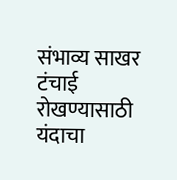संभाव्य साखर टंचाई रोखण्यासाठी यंदाचा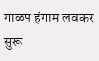गाळप हंगाम लवकर सुरू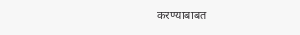करण्याबाबत